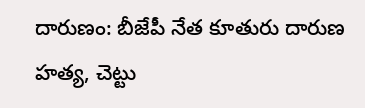దారుణం: బీజేపీ నేత కూతురు దారుణ హత్య, చెట్టు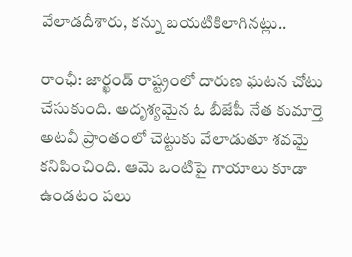వేలాడదీశారు, కన్ను బయటికిలాగినట్లు..

రాంఛీ: జార్ఖండ్ రాష్ట్రంలో దారుణ ఘటన చోటు చేసుకుంది. అదృశ్యమైన ఓ బీజేపీ నేత కుమార్తె అటవీ ప్రాంతంలో చెట్టుకు వేలాడుతూ శవమై కనిపించింది. ఆమె ఒంటిపై గాయాలు కూడా ఉండటం పలు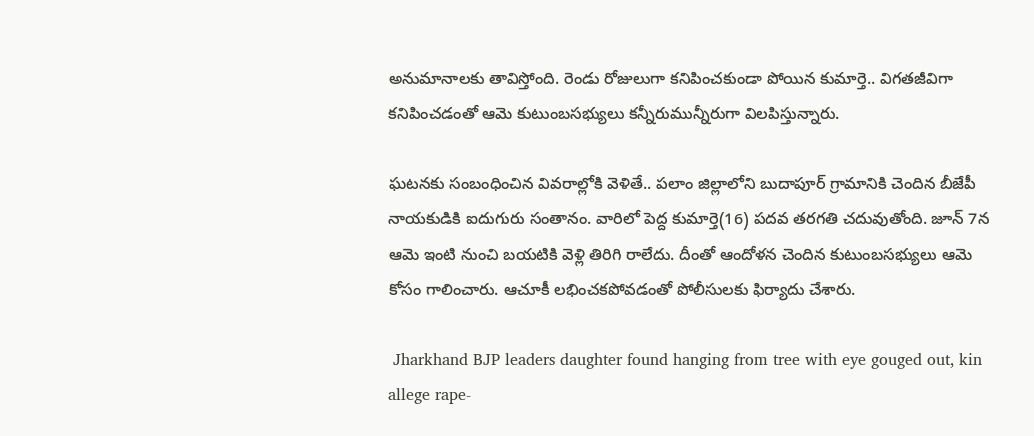అనుమానాలకు తావిస్తోంది. రెండు రోజులుగా కనిపించకుండా పోయిన కుమార్తె.. విగతజీవిగా కనిపించడంతో ఆమె కుటుంబసభ్యులు కన్నీరుమున్నీరుగా విలపిస్తున్నారు.

ఘటనకు సంబంధించిన వివరాల్లోకి వెళితే.. పలాం జిల్లాలోని బుదాపూర్ గ్రామానికి చెందిన బీజేపీ నాయకుడికి ఐదుగురు సంతానం. వారిలో పెద్ద కుమార్తె(16) పదవ తరగతి చదువుతోంది. జూన్ 7న ఆమె ఇంటి నుంచి బయటికి వెళ్లి తిరిగి రాలేదు. దీంతో ఆందోళన చెందిన కుటుంబసభ్యులు ఆమె కోసం గాలించారు. ఆచూకీ లభించకపోవడంతో పోలీసులకు ఫిర్యాదు చేశారు.

 Jharkhand BJP leaders daughter found hanging from tree with eye gouged out, kin allege rape-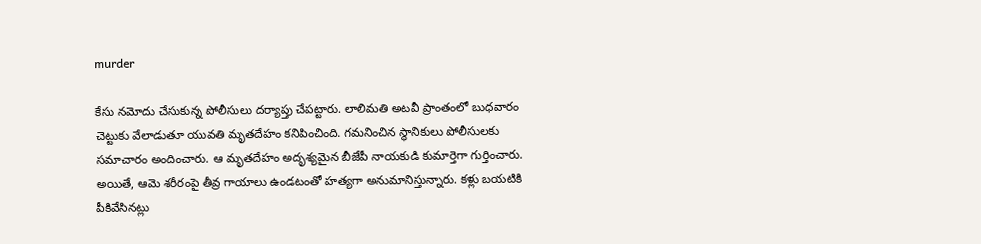murder

కేసు నమోదు చేసుకున్న పోలీసులు దర్యాప్తు చేపట్టారు. లాలిమతి అటవీ ప్రాంతంలో బుధవారం చెట్టుకు వేలాడుతూ యువతి మృతదేహం కనిపించింది. గమనించిన స్థానికులు పోలీసులకు సమాచారం అందించారు. ఆ మృతదేహం అదృశ్యమైన బీజేపీ నాయకుడి కుమార్తెగా గుర్తించారు. అయితే, ఆమె శరీరంపై తీవ్ర గాయాలు ఉండటంతో హత్యగా అనుమానిస్తున్నారు. కళ్లు బయటికి పీకివేసినట్లు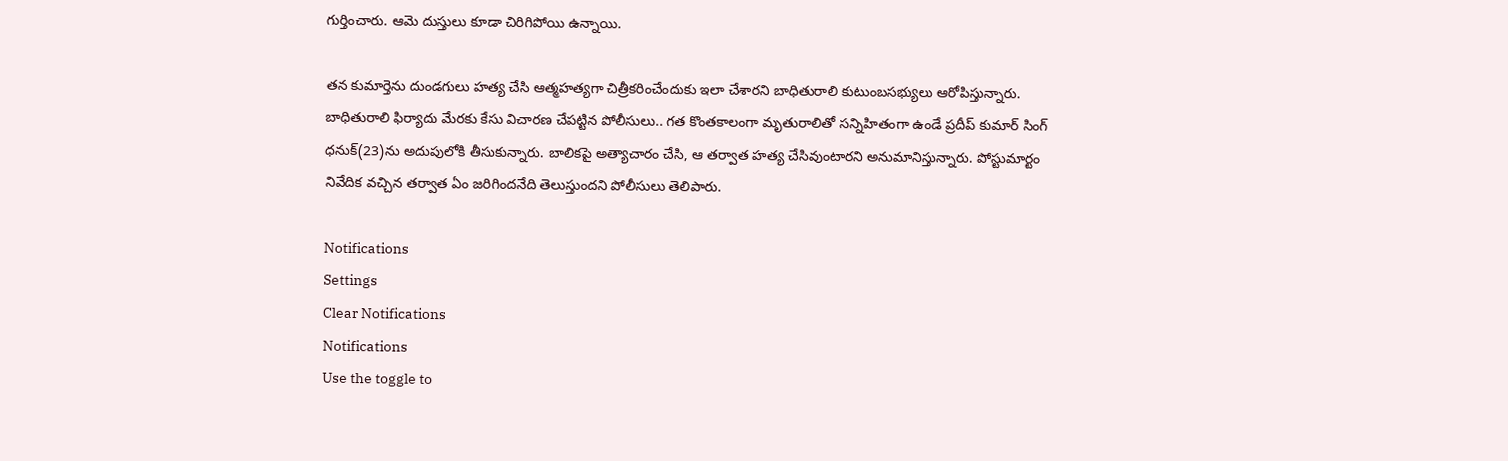గుర్తించారు. ఆమె దుస్తులు కూడా చిరిగిపోయి ఉన్నాయి.

తన కుమార్తెను దుండగులు హత్య చేసి ఆత్మహత్యగా చిత్రీకరించేందుకు ఇలా చేశారని బాధితురాలి కుటుంబసభ్యులు ఆరోపిస్తున్నారు. బాధితురాలి ఫిర్యాదు మేరకు కేసు విచారణ చేపట్టిన పోలీసులు.. గత కొంతకాలంగా మృతురాలితో సన్నిహితంగా ఉండే ప్రదీప్ కుమార్ సింగ్ ధనుక్(23)ను అదుపులోకి తీసుకున్నారు. బాలికపై అత్యాచారం చేసి, ఆ తర్వాత హత్య చేసివుంటారని అనుమానిస్తున్నారు. పోస్టుమార్టం నివేదిక వచ్చిన తర్వాత ఏం జరిగిందనేది తెలుస్తుందని పోలీసులు తెలిపారు.

Notifications
Settings
Clear Notifications
Notifications
Use the toggle to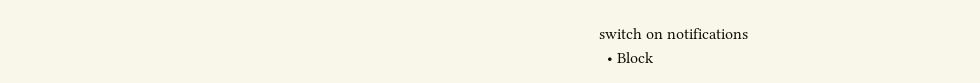switch on notifications
  • Block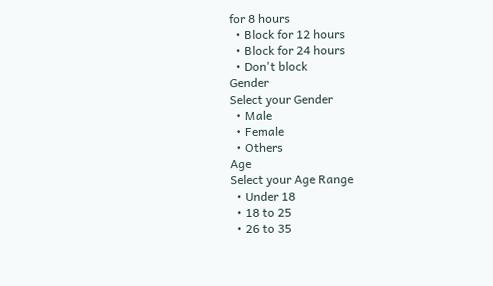for 8 hours
  • Block for 12 hours
  • Block for 24 hours
  • Don't block
Gender
Select your Gender
  • Male
  • Female
  • Others
Age
Select your Age Range
  • Under 18
  • 18 to 25
  • 26 to 35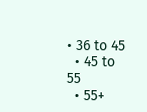• 36 to 45
  • 45 to 55
  • 55+